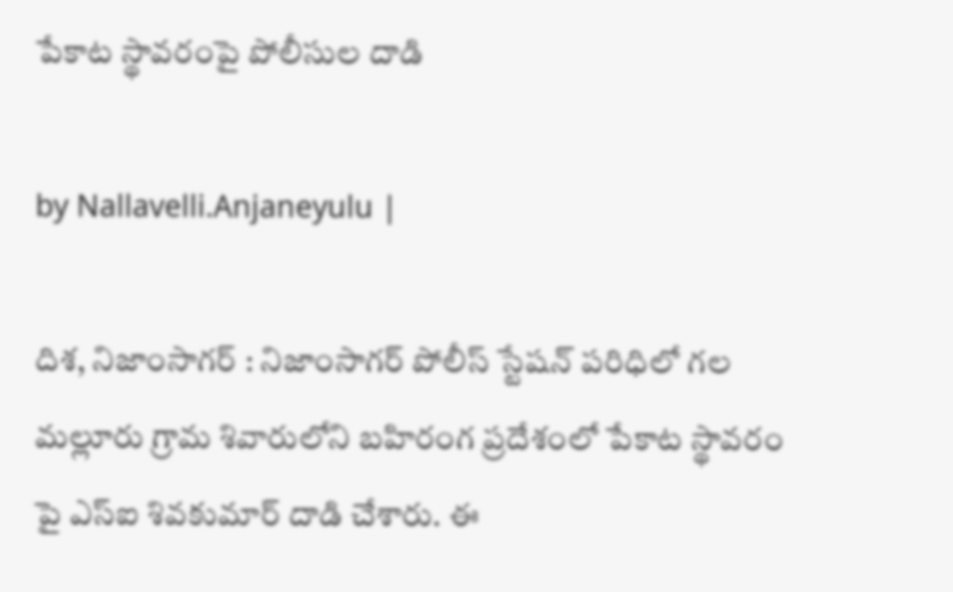పేకాట స్థావరంపై పోలీసుల దాడి

by Nallavelli.Anjaneyulu |

దిశ, నిజాంసాగర్ : నిజాంసాగర్ పోలీస్ స్టేషన్ పరిధిలో గల మల్లూరు గ్రామ శివారులోని బహిరంగ ప్రదేశంలో పేకాట స్థావరం పై ఎస్ఐ శివకుమార్ దాడి చేశారు. ఈ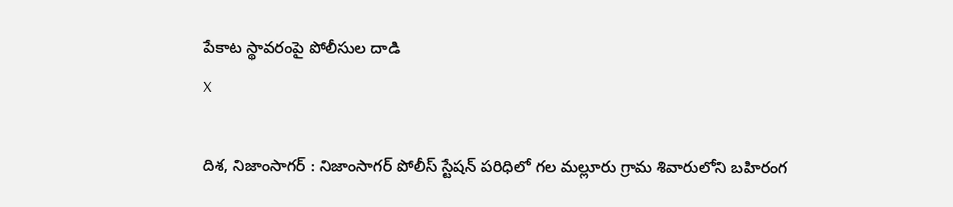పేకాట స్థావరంపై పోలీసుల దాడి
X

దిశ, నిజాంసాగర్ : నిజాంసాగర్ పోలీస్ స్టేషన్ పరిధిలో గల మల్లూరు గ్రామ శివారులోని బహిరంగ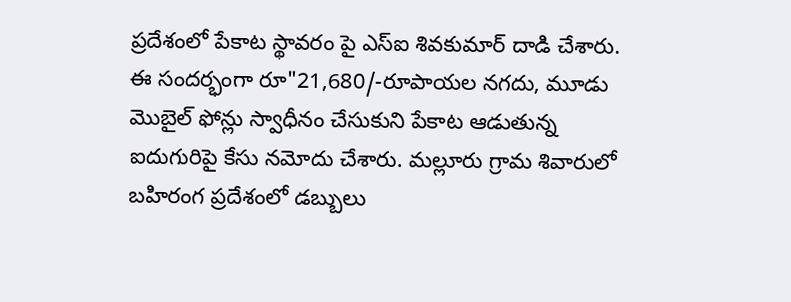ప్రదేశంలో పేకాట స్థావరం పై ఎస్ఐ శివకుమార్ దాడి చేశారు. ఈ సందర్భంగా రూ"21,680/-రూపాయల నగదు, మూడు మొబైల్‌ ఫోన్లు స్వాధీనం చేసుకుని పేకాట ఆడుతున్న ఐదుగురిపై కేసు నమోదు చేశారు. మల్లూరు గ్రామ శివారులో బహిరంగ ప్రదేశంలో డబ్బులు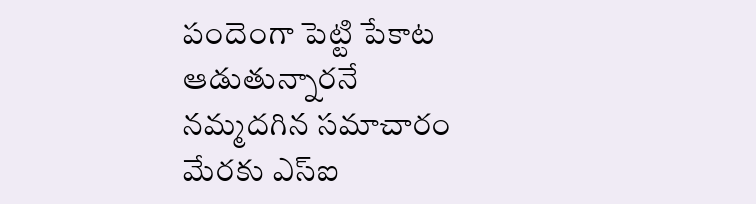పందెంగా పెట్టి పేకాట ఆడుతున్నారనే నమ్మదగిన సమాచారం మేరకు ఎస్ఐ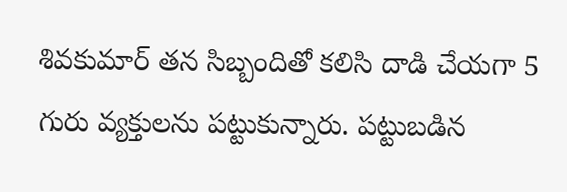శివకుమార్ తన సిబ్బందితో కలిసి దాడి చేయగా 5 గురు వ్యక్తులను పట్టుకున్నారు. పట్టుబడిన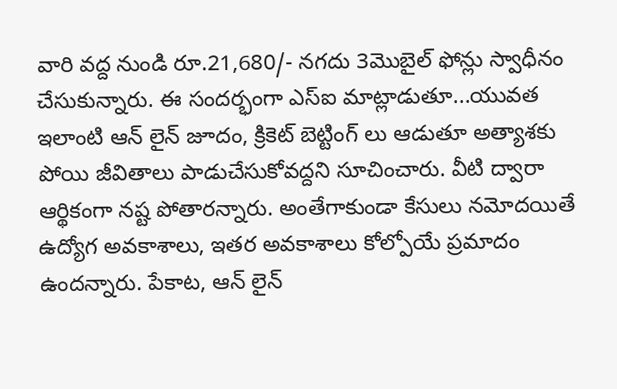వారి వద్ద నుండి రూ.21,680/- నగదు 3మొబైల్‌ ఫోన్లు స్వాధీనం చేసుకున్నారు. ఈ సందర్భంగా ఎస్ఐ మాట్లాడుతూ...యువత ఇలాంటి ఆన్ లైన్ జూదం, క్రికెట్ బెట్టింగ్ లు ఆడుతూ అత్యాశకు పోయి జీవితాలు పాడుచేసుకోవద్దని సూచించారు. వీటి ద్వారా ఆర్థికంగా నష్ట పోతారన్నారు. అంతేగాకుండా కేసులు నమోదయితే ఉద్యోగ అవకాశాలు, ఇతర అవకాశాలు కోల్పోయే ప్రమాదం ఉందన్నారు. పేకాట, ఆన్ లైన్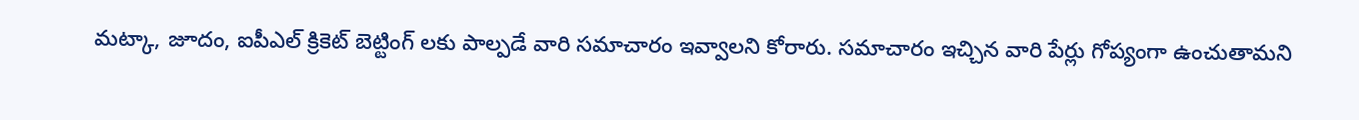మట్కా, జూదం, ఐపీఎల్ క్రికెట్ బెట్టింగ్ లకు పాల్పడే వారి సమాచారం ఇవ్వాలని కోరారు. సమాచారం ఇచ్చిన వారి పేర్లు గోప్యంగా ఉంచుతామని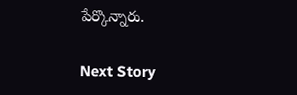పేర్కొన్నారు.

Next Story